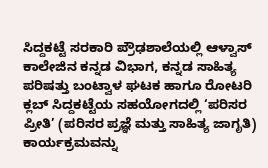ಸಿದ್ದಕಟ್ಟೆ ಸರಕಾರಿ ಪ್ರೌಢಶಾಲೆಯಲ್ಲಿ ಆಳ್ವಾಸ್ ಕಾಲೇಜಿನ ಕನ್ನಡ ವಿಭಾಗ, ಕನ್ನಡ ಸಾಹಿತ್ಯ ಪರಿಷತ್ತು ಬಂಟ್ವಾಳ ಘಟಕ ಹಾಗೂ ರೋಟರಿ ಕ್ಲಬ್ ಸಿದ್ದಕಟ್ಟೆಯ ಸಹಯೋಗದಲ್ಲಿ ‘ಪರಿಸರ ಪ್ರೀತಿ’ (ಪರಿಸರ ಪ್ರಜ್ಞೆ ಮತ್ತು ಸಾಹಿತ್ಯ ಜಾಗೃತಿ) ಕಾರ್ಯಕ್ರಮವನ್ನು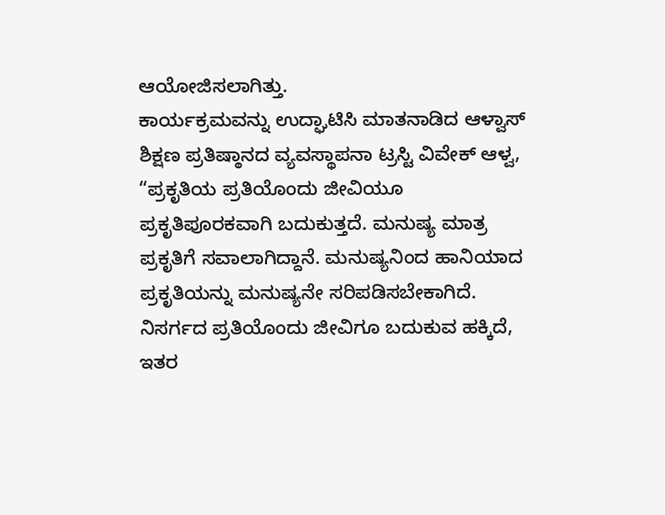ಆಯೋಜಿಸಲಾಗಿತ್ತು.
ಕಾರ್ಯಕ್ರಮವನ್ನು ಉದ್ಘಾಟಿಸಿ ಮಾತನಾಡಿದ ಆಳ್ವಾಸ್ ಶಿಕ್ಷಣ ಪ್ರತಿಷ್ಠಾನದ ವ್ಯವಸ್ಥಾಪನಾ ಟ್ರಸ್ಟಿ ವಿವೇಕ್ ಆಳ್ವ, “ಪ್ರಕೃತಿಯ ಪ್ರತಿಯೊಂದು ಜೀವಿಯೂ ಪ್ರಕೃತಿಪೂರಕವಾಗಿ ಬದುಕುತ್ತದೆ. ಮನುಷ್ಯ ಮಾತ್ರ ಪ್ರಕೃತಿಗೆ ಸವಾಲಾಗಿದ್ದಾನೆ. ಮನುಷ್ಯನಿಂದ ಹಾನಿಯಾದ ಪ್ರಕೃತಿಯನ್ನು ಮನುಷ್ಯನೇ ಸರಿಪಡಿಸಬೇಕಾಗಿದೆ. ನಿಸರ್ಗದ ಪ್ರತಿಯೊಂದು ಜೀವಿಗೂ ಬದುಕುವ ಹಕ್ಕಿದೆ, ಇತರ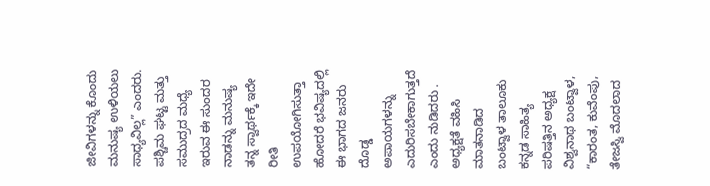ಜೀವಿಗಳನ್ನು ಕೊಂದು ಮನುಷ್ಯ ಉಳಿಯಲು ಸಾಧ್ಯವಿಲ್ಲ” ಎಂದರು. ಪಶ್ಚಿಮ ಘಟ್ಟ ಮತ್ತು ಸಮುದ್ರದ ಮಧ್ಯೆ ಇರುವ ಈ ಸುಂದರ ನಾಡನ್ನು ಮನುಷ್ಯ ತನ್ನ ಸ್ವಾರ್ಥಕ್ಕೆ ಇದೇ ರೀತಿ ಉಪಯೋಗಿಸುತ್ತಾ ಹೋದರೆ ಭವಿಷ್ಯದಲ್ಲಿ ಈ ಭಾಗದ ಜನರು ದೊಡ್ಡ ಅಪಾಯಗಳನ್ನು ಎದುರಿಸಬೇಕಾಗುತ್ತದೆ ಎಂದು ನುಡಿದರು .
ಅಧ್ಯಕ್ಷತೆ ವಹಿಸಿ ಮಾತನಾಡಿದ ಬಂಟ್ವಾಳ ತಾಲೂಕು ಕನ್ನಡ ಸಾಹಿತ್ಯ ಪರಿಷತ್ತಿನ ಅಧ್ಯಕ್ಷ ವಿಶ್ವನಾಥ ಬಂಟ್ವಾಳ, “ಕಾರಂತ, ಕುವೆಂಪು, ತೇಜಸ್ವಿ ಮೊದಲಾದ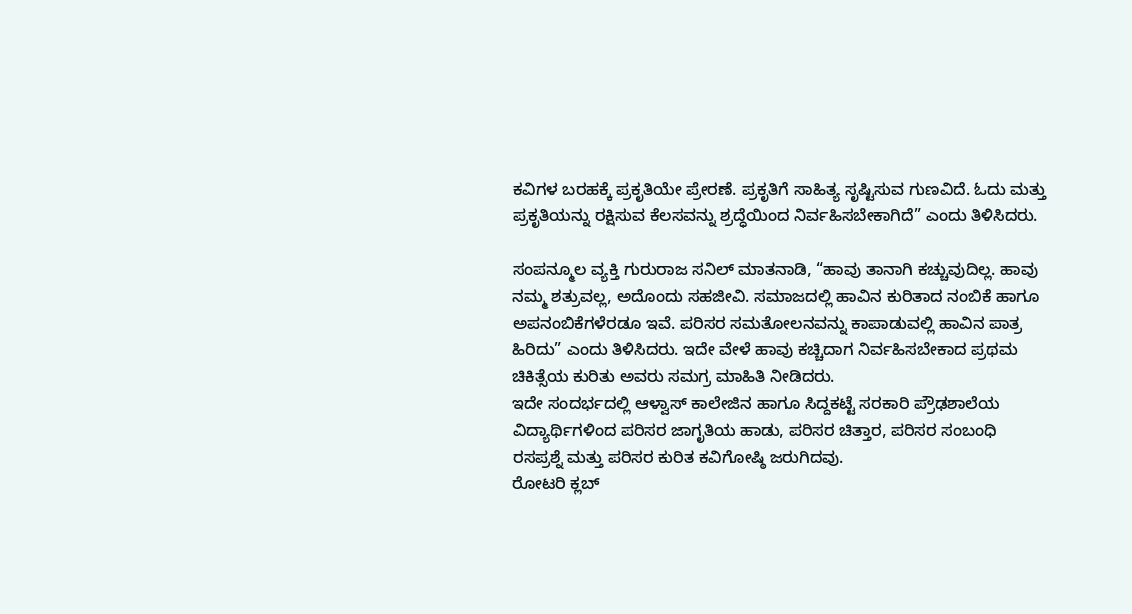ಕವಿಗಳ ಬರಹಕ್ಕೆ ಪ್ರಕೃತಿಯೇ ಪ್ರೇರಣೆ. ಪ್ರಕೃತಿಗೆ ಸಾಹಿತ್ಯ ಸೃಷ್ಟಿಸುವ ಗುಣವಿದೆ. ಓದು ಮತ್ತು ಪ್ರಕೃತಿಯನ್ನು ರಕ್ಷಿಸುವ ಕೆಲಸವನ್ನು ಶ್ರದ್ಧೆಯಿಂದ ನಿರ್ವಹಿಸಬೇಕಾಗಿದೆ” ಎಂದು ತಿಳಿಸಿದರು.

ಸಂಪನ್ಮೂಲ ವ್ಯಕ್ತಿ ಗುರುರಾಜ ಸನಿಲ್ ಮಾತನಾಡಿ, “ಹಾವು ತಾನಾಗಿ ಕಚ್ಚುವುದಿಲ್ಲ. ಹಾವು ನಮ್ಮ ಶತ್ರುವಲ್ಲ, ಅದೊಂದು ಸಹಜೀವಿ. ಸಮಾಜದಲ್ಲಿ ಹಾವಿನ ಕುರಿತಾದ ನಂಬಿಕೆ ಹಾಗೂ ಅಪನಂಬಿಕೆಗಳೆರಡೂ ಇವೆ. ಪರಿಸರ ಸಮತೋಲನವನ್ನು ಕಾಪಾಡುವಲ್ಲಿ ಹಾವಿನ ಪಾತ್ರ ಹಿರಿದು” ಎಂದು ತಿಳಿಸಿದರು. ಇದೇ ವೇಳೆ ಹಾವು ಕಚ್ಚಿದಾಗ ನಿರ್ವಹಿಸಬೇಕಾದ ಪ್ರಥಮ ಚಿಕಿತ್ಸೆಯ ಕುರಿತು ಅವರು ಸಮಗ್ರ ಮಾಹಿತಿ ನೀಡಿದರು.
ಇದೇ ಸಂದರ್ಭದಲ್ಲಿ ಆಳ್ವಾಸ್ ಕಾಲೇಜಿನ ಹಾಗೂ ಸಿದ್ದಕಟ್ಟೆ ಸರಕಾರಿ ಪ್ರೌಢಶಾಲೆಯ ವಿದ್ಯಾರ್ಥಿಗಳಿಂದ ಪರಿಸರ ಜಾಗೃತಿಯ ಹಾಡು, ಪರಿಸರ ಚಿತ್ತಾರ, ಪರಿಸರ ಸಂಬಂಧಿ ರಸಪ್ರಶ್ನೆ ಮತ್ತು ಪರಿಸರ ಕುರಿತ ಕವಿಗೋಷ್ಠಿ ಜರುಗಿದವು.
ರೋಟರಿ ಕ್ಲಬ್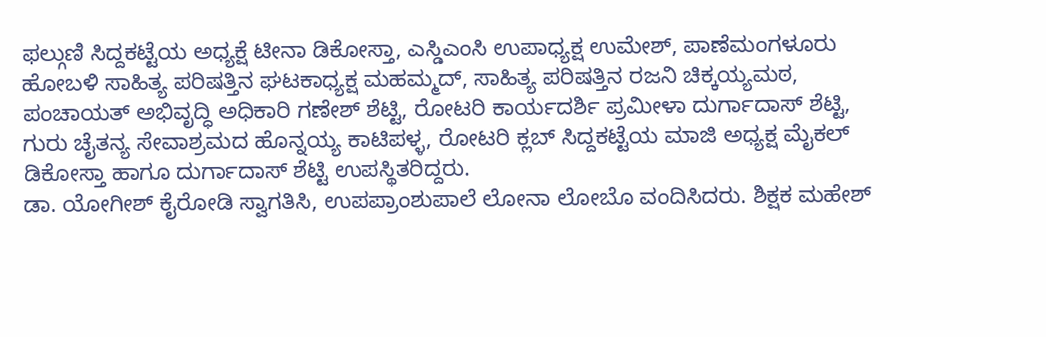ಫಲ್ಗುಣಿ ಸಿದ್ದಕಟ್ಟೆಯ ಅಧ್ಯಕ್ಷೆ ಟೀನಾ ಡಿಕೋಸ್ತಾ, ಎಸ್ಡಿಎಂಸಿ ಉಪಾಧ್ಯಕ್ಷ ಉಮೇಶ್, ಪಾಣೆಮಂಗಳೂರು ಹೋಬಳಿ ಸಾಹಿತ್ಯ ಪರಿಷತ್ತಿನ ಘಟಕಾಧ್ಯಕ್ಷ ಮಹಮ್ಮದ್, ಸಾಹಿತ್ಯ ಪರಿಷತ್ತಿನ ರಜನಿ ಚಿಕ್ಕಯ್ಯಮಠ, ಪಂಚಾಯತ್ ಅಭಿವೃದ್ಧಿ ಅಧಿಕಾರಿ ಗಣೇಶ್ ಶೆಟ್ಟಿ, ರೋಟರಿ ಕಾರ್ಯದರ್ಶಿ ಪ್ರಮೀಳಾ ದುರ್ಗಾದಾಸ್ ಶೆಟ್ಟಿ, ಗುರು ಚೈತನ್ಯ ಸೇವಾಶ್ರಮದ ಹೊನ್ನಯ್ಯ ಕಾಟಿಪಳ್ಳ, ರೋಟರಿ ಕ್ಲಬ್ ಸಿದ್ದಕಟ್ಟೆಯ ಮಾಜಿ ಅಧ್ಯಕ್ಷ ಮೈಕಲ್ ಡಿಕೋಸ್ತಾ ಹಾಗೂ ದುರ್ಗಾದಾಸ್ ಶೆಟ್ಟಿ ಉಪಸ್ಥಿತರಿದ್ದರು.
ಡಾ. ಯೋಗೀಶ್ ಕೈರೋಡಿ ಸ್ವಾಗತಿಸಿ, ಉಪಪ್ರಾಂಶುಪಾಲೆ ಲೋನಾ ಲೋಬೊ ವಂದಿಸಿದರು. ಶಿಕ್ಷಕ ಮಹೇಶ್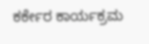ಕರ್ಕೇರ ಕಾರ್ಯಕ್ರಮ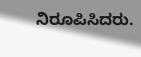ನಿರೂಪಿಸಿದರು.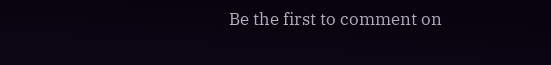Be the first to comment on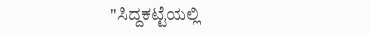"ಸಿದ್ದಕಟ್ಟೆಯಲ್ಲಿ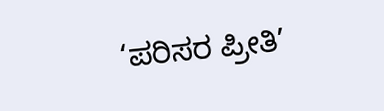‘ಪರಿಸರ ಪ್ರೀತಿ’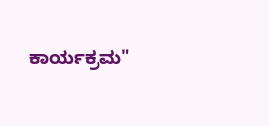ಕಾರ್ಯಕ್ರಮ"